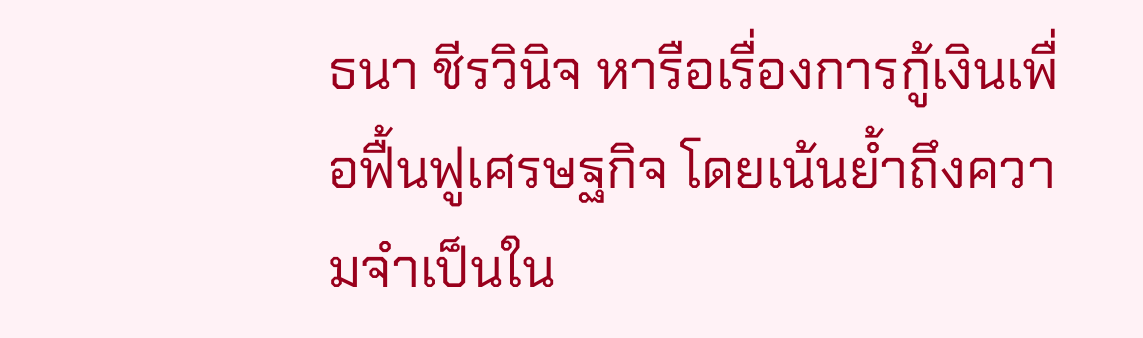ธนา ชีรวินิจ หารือเรื่องการกู้เงินเพื่อฟื้นฟูเศรษฐกิจ โดยเน้นย้ำถึงความจำเป็นใน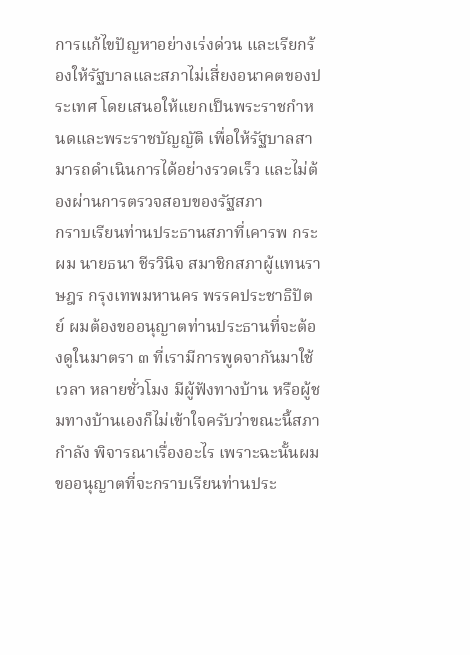การแก้ไขปัญหาอย่างเร่งด่วน และเรียกร้องให้รัฐบาลและสภาไม่เสี่ยงอนาคตของประเทศ โดยเสนอให้แยกเป็นพระราชกําหนดและพระราชบัญญัติ เพื่อให้รัฐบาลสามารถดำเนินการได้อย่างรวดเร็ว และไม่ต้องผ่านการตรวจสอบของรัฐสภา
กราบเรียนท่านประธานสภาที่เคารพ กระผม นายธนา ชีรวินิจ สมาชิกสภาผู้แทนราษฎร กรุงเทพมหานคร พรรคประชาธิปัตย์ ผมต้องขออนุญาตท่านประธานที่จะต้องดูในมาตรา ๓ ที่เรามีการพูดจากันมาใช้เวลา หลายชั่วโมง มีผู้ฟังทางบ้าน หรือผู้ชมทางบ้านเองก็ไม่เข้าใจครับว่าขณะนี้สภากําลัง พิจารณาเรื่องอะไร เพราะฉะนั้นผมขออนุญาตที่จะกราบเรียนท่านประ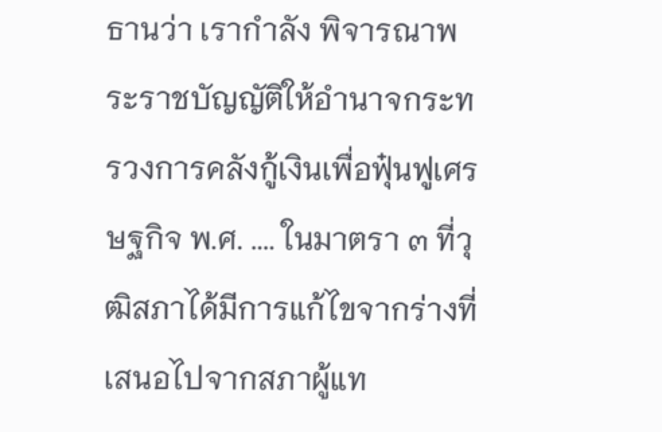ธานว่า เรากําลัง พิจารณาพระราชบัญญัติให้อํานาจกระทรวงการคลังกู้เงินเพื่อฟุ๋นฟูเศรษฐกิจ พ.ศ. .... ในมาตรา ๓ ที่วุฒิสภาได้มีการแก้ไขจากร่างที่เสนอไปจากสภาผู้แท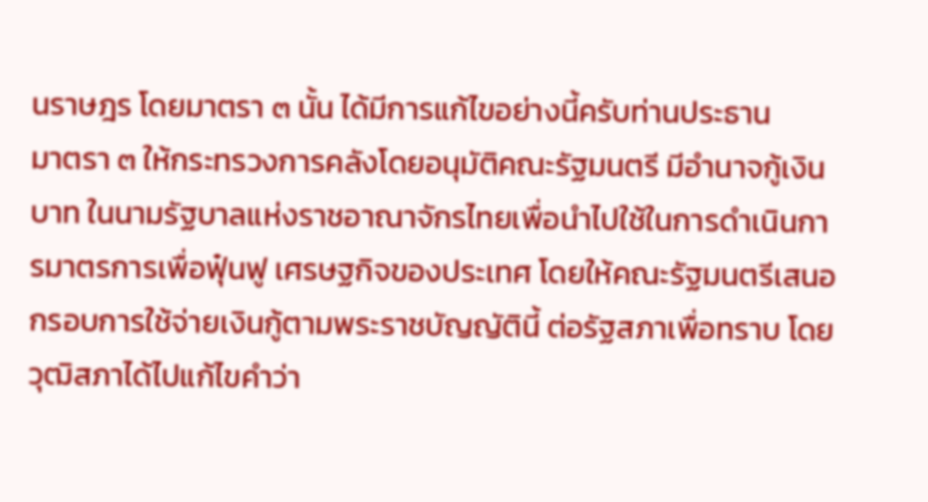นราษฎร โดยมาตรา ๓ นั้น ได้มีการแก้ไขอย่างนี้ครับท่านประธาน
มาตรา ๓ ให้กระทรวงการคลังโดยอนุมัติคณะรัฐมนตรี มีอํานาจกู้เงินบาท ในนามรัฐบาลแห่งราชอาณาจักรไทยเพื่อนําไปใช้ในการดําเนินการมาตรการเพื่อฟุ๋นฟู เศรษฐกิจของประเทศ โดยให้คณะรัฐมนตรีเสนอกรอบการใช้จ่ายเงินกู้ตามพระราชบัญญัตินี้ ต่อรัฐสภาเพื่อทราบ โดยวุฒิสภาได้ไปแก้ไขคําว่า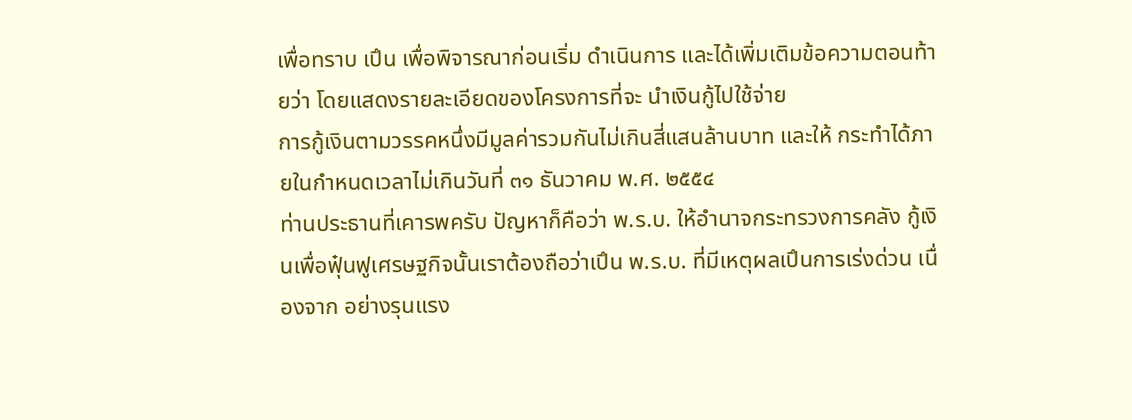เพื่อทราบ เปึน เพื่อพิจารณาก่อนเริ่ม ดําเนินการ และได้เพิ่มเติมข้อความตอนท้ายว่า โดยแสดงรายละเอียดของโครงการที่จะ นําเงินกู้ไปใช้จ่าย
การกู้เงินตามวรรคหนึ่งมีมูลค่ารวมกันไม่เกินสี่แสนล้านบาท และให้ กระทําได้ภายในกําหนดเวลาไม่เกินวันที่ ๓๑ ธันวาคม พ.ศ. ๒๕๕๔
ท่านประธานที่เคารพครับ ปัญหาก็คือว่า พ.ร.บ. ให้อํานาจกระทรวงการคลัง กู้เงินเพื่อฟุ๋นฟูเศรษฐกิจนั้นเราต้องถือว่าเปึน พ.ร.บ. ที่มีเหตุผลเปึนการเร่งด่วน เนื่องจาก อย่างรุนแรง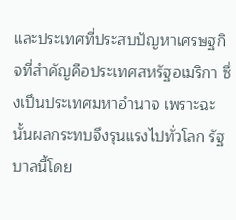และประเทศที่ประสบปัญหาเศรษฐกิจที่สําคัญคือประเทศสหรัฐอเมริกา ซึ่งเปึนประเทศมหาอํานาจ เพราะฉะนั้นผลกระทบจึงรุนแรงไปทั่วโลก รัฐบาลนี้โดย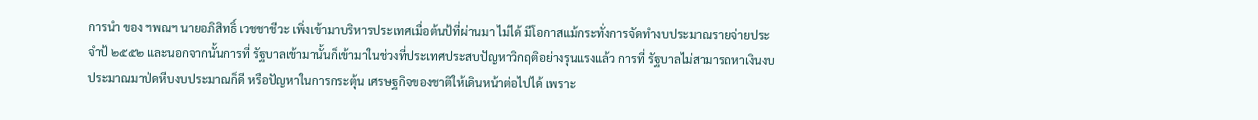การนํา ของ ฯพณฯ นายอภิสิทธิ์ เวชชาชีวะ เพิ่งเข้ามาบริหารประเทศเมื่อต้นป้ที่ผ่านมา ไม่ได้ มีโอกาสแม้กระทั่งการจัดทํางบประมาณรายจ่ายประจําป้ ๒๕๕๒ และนอกจากนั้นการที่ รัฐบาลเข้ามานั้นก็เข้ามาในช่วงที่ประเทศประสบปัญหาวิกฤติอย่างรุนแรงแล้ว การที่ รัฐบาลไม่สามารถหาเงินงบประมาณมาป่ดหีบงบประมาณก็ดี หรือปัญหาในการกระตุ้น เศรษฐกิจของชาติให้เดินหน้าต่อไปได้ เพราะ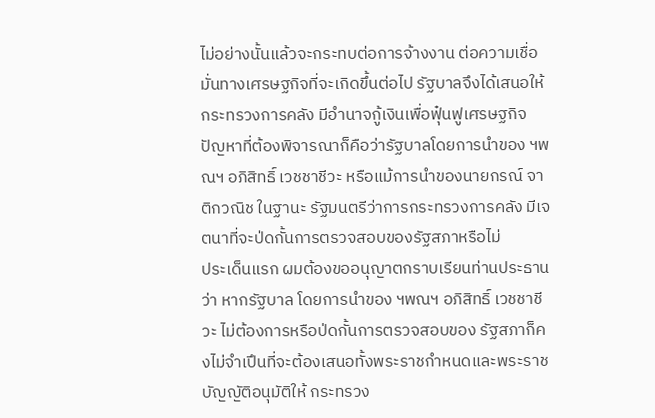ไม่อย่างนั้นแล้วจะกระทบต่อการจ้างงาน ต่อความเชื่อมั่นทางเศรษฐกิจที่จะเกิดขึ้นต่อไป รัฐบาลจึงได้เสนอให้กระทรวงการคลัง มีอํานาจกู้เงินเพื่อฟุ๋นฟูเศรษฐกิจ ปัญหาที่ต้องพิจารณาก็คือว่ารัฐบาลโดยการนําของ ฯพณฯ อภิสิทธิ์ เวชชาชีวะ หรือแม้การนําของนายกรณ์ จาติกวณิช ในฐานะ รัฐมนตรีว่าการกระทรวงการคลัง มีเจตนาที่จะป่ดกั้นการตรวจสอบของรัฐสภาหรือไม่
ประเด็นแรก ผมต้องขออนุญาตกราบเรียนท่านประธานว่า หากรัฐบาล โดยการนําของ ฯพณฯ อภิสิทธิ์ เวชชาชีวะ ไม่ต้องการหรือป่ดกั้นการตรวจสอบของ รัฐสภาก็คงไม่จําเปึนที่จะต้องเสนอทั้งพระราชกําหนดและพระราชบัญญัติอนุมัติให้ กระทรวง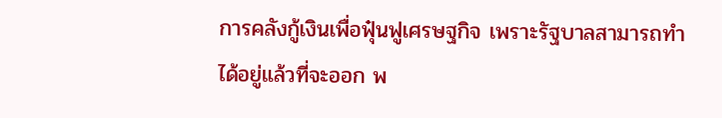การคลังกู้เงินเพื่อฟุ๋นฟูเศรษฐกิจ เพราะรัฐบาลสามารถทําได้อยู่แล้วที่จะออก พ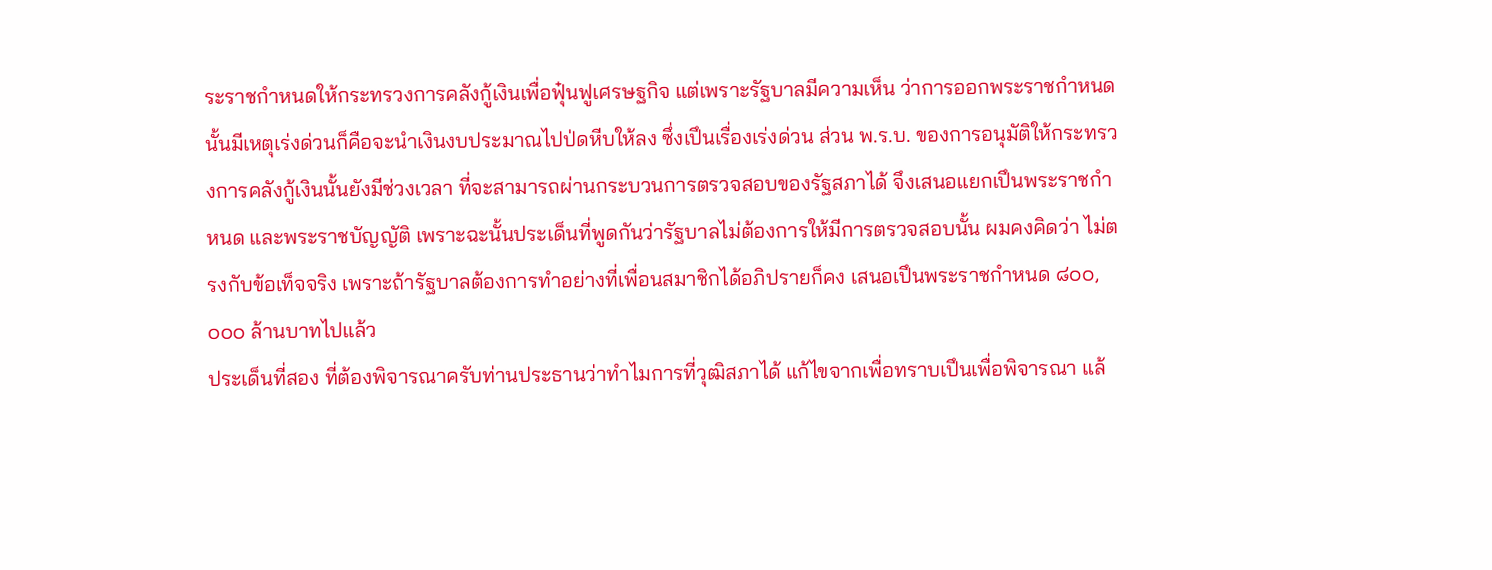ระราชกําหนดให้กระทรวงการคลังกู้เงินเพื่อฟุ๋นฟูเศรษฐกิจ แต่เพราะรัฐบาลมีความเห็น ว่าการออกพระราชกําหนดนั้นมีเหตุเร่งด่วนก็คือจะนําเงินงบประมาณไปป่ดหีบให้ลง ซึ่งเปึนเรื่องเร่งด่วน ส่วน พ.ร.บ. ของการอนุมัติให้กระทรวงการคลังกู้เงินนั้นยังมีช่วงเวลา ที่จะสามารถผ่านกระบวนการตรวจสอบของรัฐสภาได้ จึงเสนอแยกเปึนพระราชกําหนด และพระราชบัญญัติ เพราะฉะนั้นประเด็นที่พูดกันว่ารัฐบาลไม่ต้องการให้มีการตรวจสอบนั้น ผมคงคิดว่า ไม่ตรงกับข้อเท็จจริง เพราะถ้ารัฐบาลต้องการทําอย่างที่เพื่อนสมาชิกได้อภิปรายก็คง เสนอเปึนพระราชกําหนด ๘๐๐,๐๐๐ ล้านบาทไปแล้ว
ประเด็นที่สอง ที่ต้องพิจารณาครับท่านประธานว่าทําไมการที่วุฒิสภาได้ แก้ไขจากเพื่อทราบเปึนเพื่อพิจารณา แล้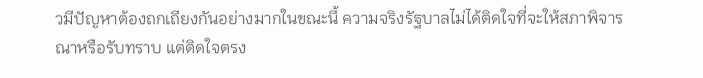วมีปัญหาต้องถกเถียงกันอย่างมากในขณะนี้ ความจริงรัฐบาลไม่ได้ติดใจที่จะให้สภาพิจารณาหรือรับทราบ แต่ติดใจตรง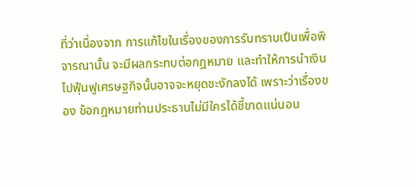ที่ว่าเนื่องจาก การแก้ไขในเรื่องของการรับทราบเปึนเพื่อพิจารณานั้น จะมีผลกระทบต่อกฎหมาย และทําให้การนําเงินไปฟุ๋นฟูเศรษฐกิจนั้นอาจจะหยุดชะงักลงได้ เพราะว่าเรื่องของ ข้อกฎหมายท่านประธานไม่มีใครได้ชี้ขาดแน่นอน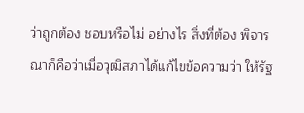ว่าถูกต้อง ชอบหรือไม่ อย่างไร สิ่งที่ต้อง พิจารณาก็คือว่าเมื่อวุฒิสภาได้แก้ไขข้อความว่า ให้รัฐ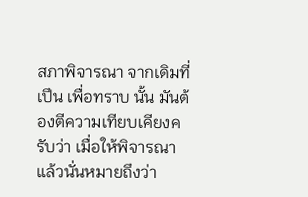สภาพิจารณา จากเดิมที่เปึน เพื่อทราบ นั้น มันต้องตีความเทียบเคียงครับว่า เมื่อให้พิจารณาแล้วนั่นหมายถึงว่า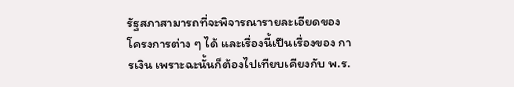รัฐสภาสามารถที่จะพิจารณารายละเอียดของโครงการต่าง ๆ ได้ และเรื่องนี้เปึนเรื่องของ การเงิน เพราะฉะนั้นก็ต้องไปเทียบเคียงกับ พ.ร.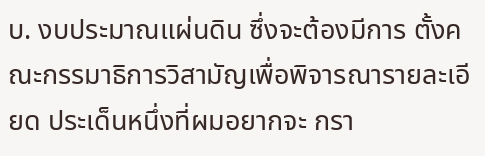บ. งบประมาณแผ่นดิน ซึ่งจะต้องมีการ ตั้งคณะกรรมาธิการวิสามัญเพื่อพิจารณารายละเอียด ประเด็นหนึ่งที่ผมอยากจะ กรา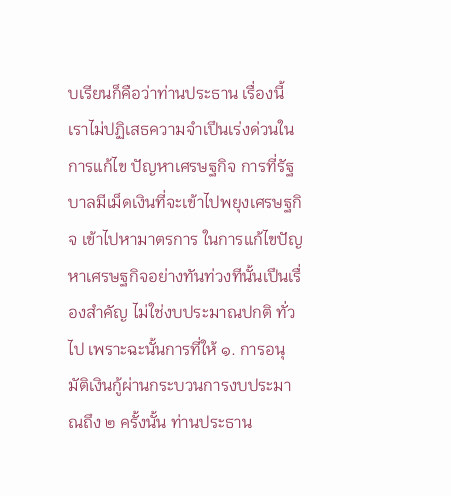บเรียนก็คือว่าท่านประธาน เรื่องนี้เราไม่ปฏิเสธความจําเปึนเร่งด่วนในการแก้ไข ปัญหาเศรษฐกิจ การที่รัฐบาลมีเม็ดเงินที่จะเข้าไปพยุงเศรษฐกิจ เข้าไปหามาตรการ ในการแก้ไขปัญหาเศรษฐกิจอย่างทันท่วงทีนั้นเปึนเรื่องสําคัญ ไม่ใช่งบประมาณปกติ ทั่วไป เพราะฉะนั้นการที่ให้ ๑. การอนุมัติเงินกู้ผ่านกระบวนการงบประมาณถึง ๒ ครั้งนั้น ท่านประธาน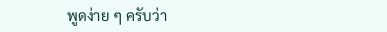พูดง่าย ๆ ครับว่า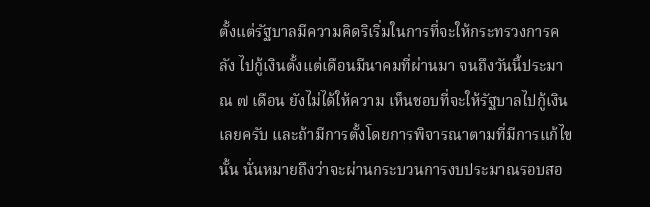ตั้งแต่รัฐบาลมีความคิดริเริ่มในการที่จะให้กระทรวงการคลัง ไปกู้เงินตั้งแต่เดือนมีนาคมที่ผ่านมา จนถึงวันนี้ประมาณ ๗ เดือน ยังไม่ได้ให้ความ เห็นชอบที่จะให้รัฐบาลไปกู้เงินเลยครับ และถ้ามีการตั้งโดยการพิจารณาตามที่มีการแก้ไข นั้น นั่นหมายถึงว่าจะผ่านกระบวนการงบประมาณรอบสอ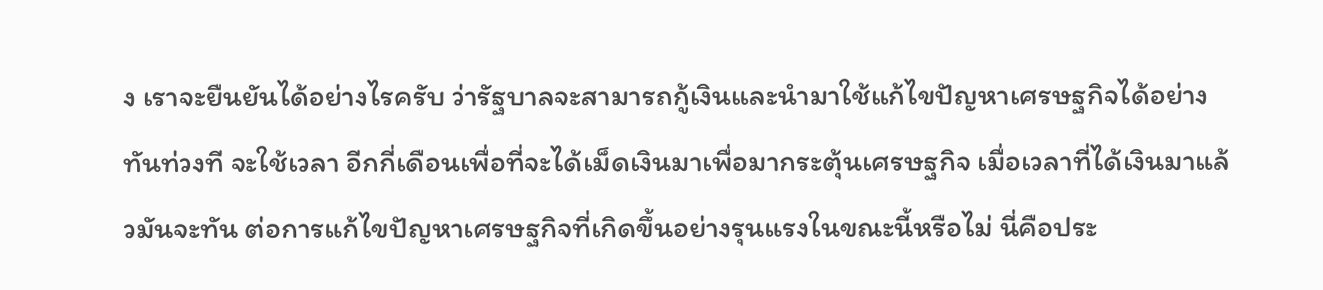ง เราจะยืนยันได้อย่างไรครับ ว่ารัฐบาลจะสามารถกู้เงินและนํามาใช้แก้ไขปัญหาเศรษฐกิจได้อย่างทันท่วงที จะใช้เวลา อีกกี่เดือนเพื่อที่จะได้เม็ดเงินมาเพื่อมากระตุ้นเศรษฐกิจ เมื่อเวลาที่ได้เงินมาแล้วมันจะทัน ต่อการแก้ไขปัญหาเศรษฐกิจที่เกิดขึ้นอย่างรุนแรงในขณะนี้หรือไม่ นี่คือประ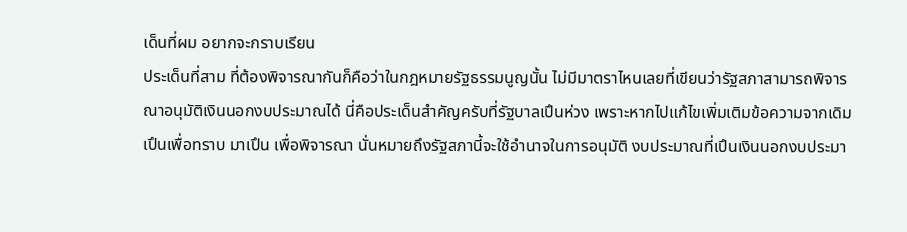เด็นที่ผม อยากจะกราบเรียน
ประเด็นที่สาม ที่ต้องพิจารณากันก็คือว่าในกฎหมายรัฐธรรมนูญนั้น ไม่มีมาตราไหนเลยที่เขียนว่ารัฐสภาสามารถพิจารณาอนุมัติเงินนอกงบประมาณได้ นี่คือประเด็นสําคัญครับที่รัฐบาลเปึนห่วง เพราะหากไปแก้ไขเพิ่มเติมข้อความจากเดิม เปึนเพื่อทราบ มาเปึน เพื่อพิจารณา นั่นหมายถึงรัฐสภานี้จะใช้อํานาจในการอนุมัติ งบประมาณที่เปึนเงินนอกงบประมา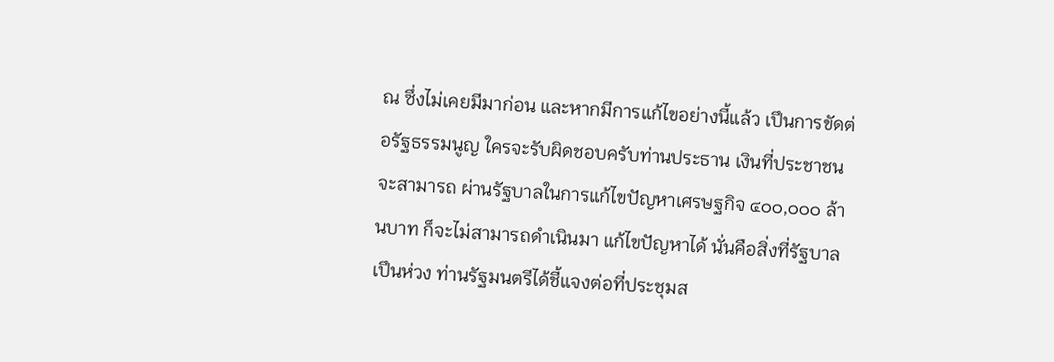ณ ซึ่งไม่เคยมีมาก่อน และหากมีการแก้ไขอย่างนี้แล้ว เปึนการขัดต่อรัฐธรรมนูญ ใครจะรับผิดชอบครับท่านประธาน เงินที่ประชาชนจะสามารถ ผ่านรัฐบาลในการแก้ไขปัญหาเศรษฐกิจ ๔๐๐,๐๐๐ ล้านบาท ก็จะไม่สามารถดําเนินมา แก้ไขปัญหาได้ นั่นคือสิ่งที่รัฐบาลเปึนห่วง ท่านรัฐมนตรีได้ชี้แจงต่อที่ประชุมส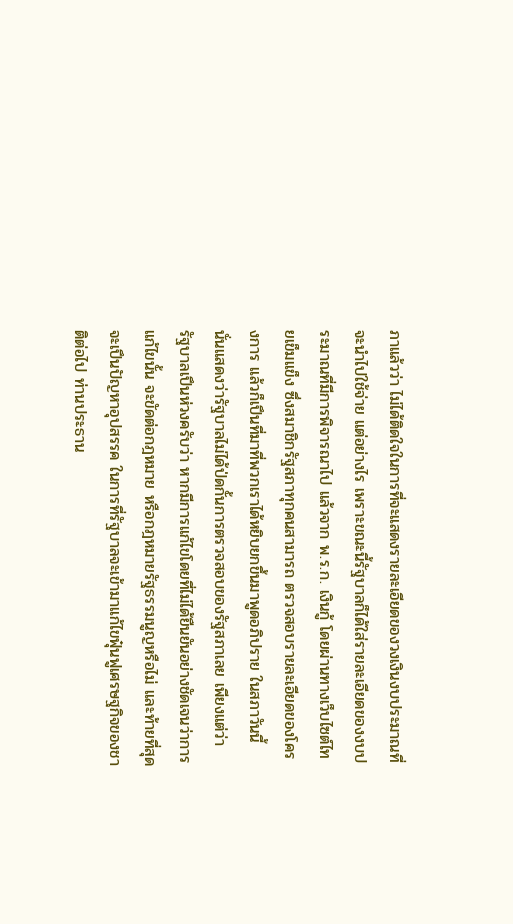ภาแล้วว่า ไม่ได้ติดใจในการที่จะแสดงรายละเอียดของวงเงินงบประมาณที่จะนําไปใช้จ่าย แต่อย่างไร เพราะขณะนี้รัฐบาลก็ได้ใส่รายละเอียดของงบประมาณที่มีการพิจารณาไป แล้วจาก พ.ร.ก. เงินกู้ โดยผ่านทางเว็บไซต์ไทยเข็มแข็ง ซึ่งสมาชิกรัฐสภาทุกคนสามารถ ตรวจสอบรายละเอียดของโครงการ แล้วก็เปึนที่มาที่พวกเราได้หยิบยกขึ้นมาพูดอภิปราย ในสภาวันนี้ นั่นแสดงว่ารัฐบาลไม่ได้ป่ดกั้นการตรวจสอบของรัฐสภาเลย เพียงแต่ว่า รัฐบาลเปึนห่วงครับว่า หากมีการแก้ไขโดยที่ไม่ได้ยืนยันอย่างชัดเจนว่าการแก้ไขนั้น จะขัดต่อกฎหมาย หรือกฎหมายรัฐธรรมนูญหรือไม่ และท้ายที่สุดจะเปึนปัญหาอุปสรรค ในการที่รัฐบาลจะเข้ามาแก้ไขฟุ๋นฟูเศรษฐกิจของชาติต่อไป ท่านประธาน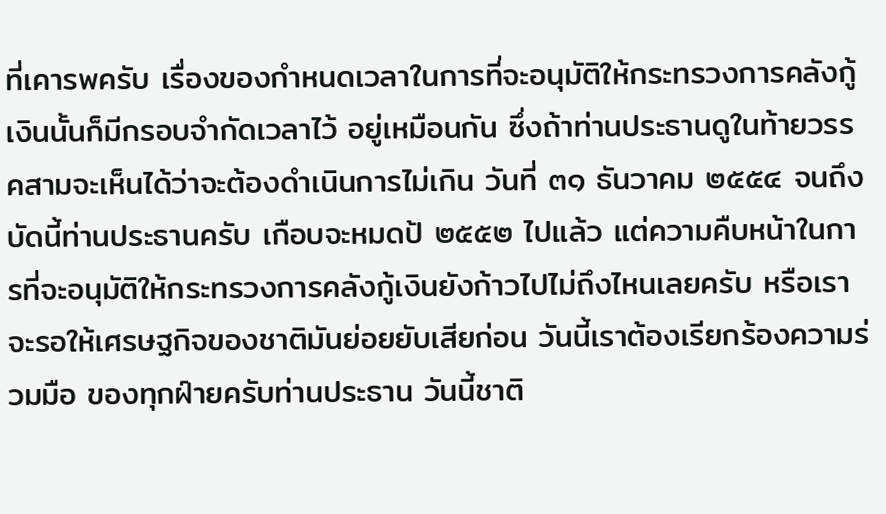ที่เคารพครับ เรื่องของกําหนดเวลาในการที่จะอนุมัติให้กระทรวงการคลังกู้เงินนั้นก็มีกรอบจํากัดเวลาไว้ อยู่เหมือนกัน ซึ่งถ้าท่านประธานดูในท้ายวรรคสามจะเห็นได้ว่าจะต้องดําเนินการไม่เกิน วันที่ ๓๑ ธันวาคม ๒๕๕๔ จนถึงบัดนี้ท่านประธานครับ เกือบจะหมดป้ ๒๕๕๒ ไปแล้ว แต่ความคืบหน้าในการที่จะอนุมัติให้กระทรวงการคลังกู้เงินยังก้าวไปไม่ถึงไหนเลยครับ หรือเราจะรอให้เศรษฐกิจของชาติมันย่อยยับเสียก่อน วันนี้เราต้องเรียกร้องความร่วมมือ ของทุกฝ์ายครับท่านประธาน วันนี้ชาติ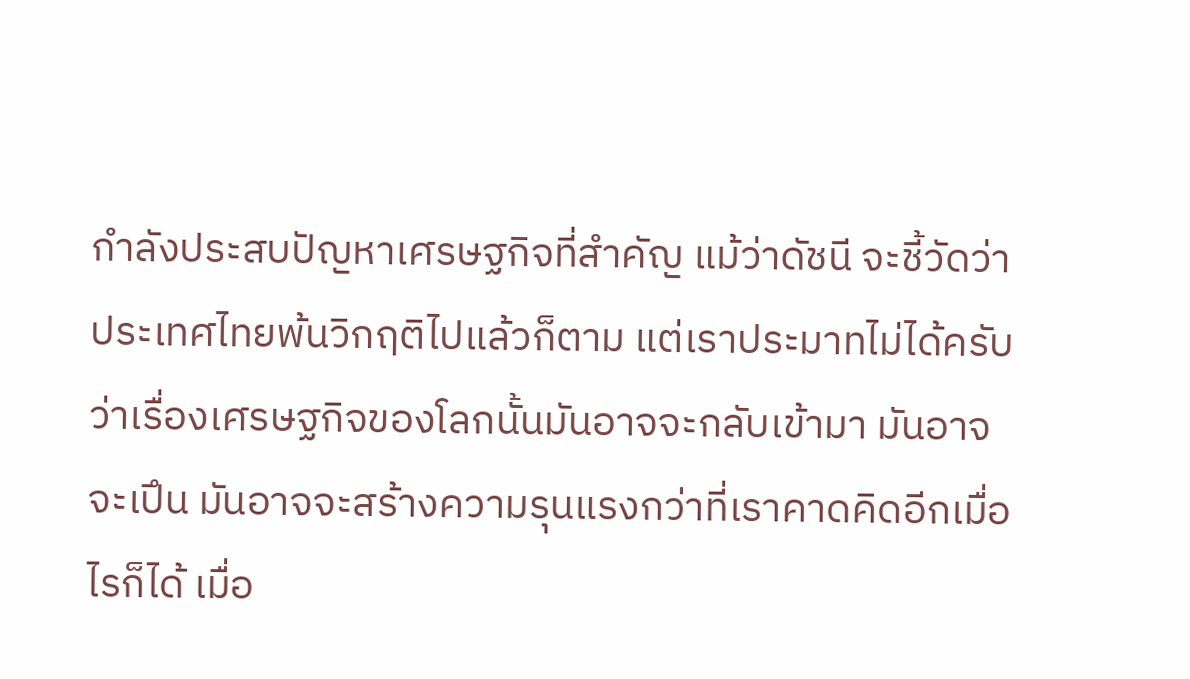กําลังประสบปัญหาเศรษฐกิจที่สําคัญ แม้ว่าดัชนี จะชี้วัดว่าประเทศไทยพ้นวิกฤติไปแล้วก็ตาม แต่เราประมาทไม่ได้ครับว่าเรื่องเศรษฐกิจของโลกนั้นมันอาจจะกลับเข้ามา มันอาจจะเปึน มันอาจจะสร้างความรุนแรงกว่าที่เราคาดคิดอีกเมื่อไรก็ได้ เมื่อ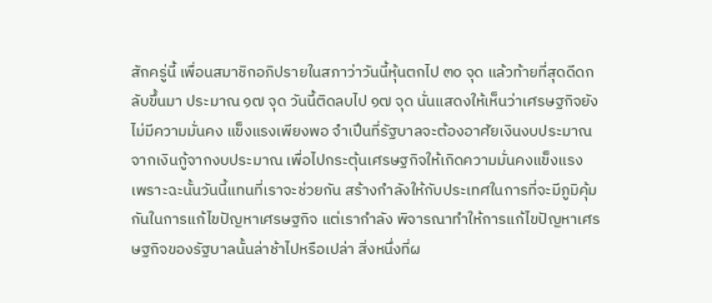สักครู่นี้ เพื่อนสมาชิกอภิปรายในสภาว่าวันนี้หุ้นตกไป ๓๐ จุด แล้วท้ายที่สุดดีดกลับขึ้นมา ประมาณ ๑๗ จุด วันนี้ติดลบไป ๑๗ จุด นั่นแสดงให้เห็นว่าเศรษฐกิจยังไม่มีความมั่นคง แข็งแรงเพียงพอ จําเปึนที่รัฐบาลจะต้องอาศัยเงินงบประมาณจากเงินกู้จากงบประมาณ เพื่อไปกระตุ้นเศรษฐกิจให้เกิดความมั่นคงแข็งแรง เพราะฉะนั้นวันนี้แทนที่เราจะช่วยกัน สร้างกําลังให้กับประเทศในการที่จะมีภูมิคุ้มกันในการแก้ไขปัญหาเศรษฐกิจ แต่เรากําลัง พิจารณาทําให้การแก้ไขปัญหาเศรษฐกิจของรัฐบาลนั้นล่าช้าไปหรือเปล่า สิ่งหนึ่งที่ผ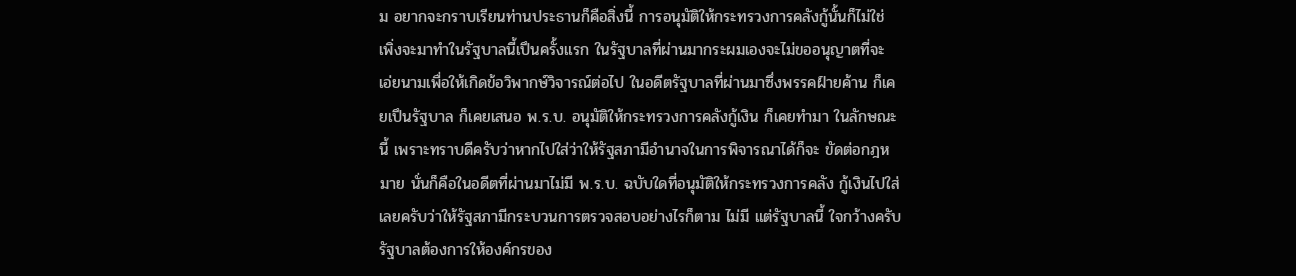ม อยากจะกราบเรียนท่านประธานก็คือสิ่งนี้ การอนุมัติให้กระทรวงการคลังกู้นั้นก็ไม่ใช่ เพิ่งจะมาทําในรัฐบาลนี้เปึนครั้งแรก ในรัฐบาลที่ผ่านมากระผมเองจะไม่ขออนุญาตที่จะ เอ่ยนามเพื่อให้เกิดข้อวิพากษ์วิจารณ์ต่อไป ในอดีตรัฐบาลที่ผ่านมาซึ่งพรรคฝ์ายค้าน ก็เคยเปึนรัฐบาล ก็เคยเสนอ พ.ร.บ. อนุมัติให้กระทรวงการคลังกู้เงิน ก็เคยทํามา ในลักษณะนี้ เพราะทราบดีครับว่าหากไปใส่ว่าให้รัฐสภามีอํานาจในการพิจารณาได้ก็จะ ขัดต่อกฎหมาย นั่นก็คือในอดีตที่ผ่านมาไม่มี พ.ร.บ. ฉบับใดที่อนุมัติให้กระทรวงการคลัง กู้เงินไปใส่เลยครับว่าให้รัฐสภามีกระบวนการตรวจสอบอย่างไรก็ตาม ไม่มี แต่รัฐบาลนี้ ใจกว้างครับ รัฐบาลต้องการให้องค์กรของ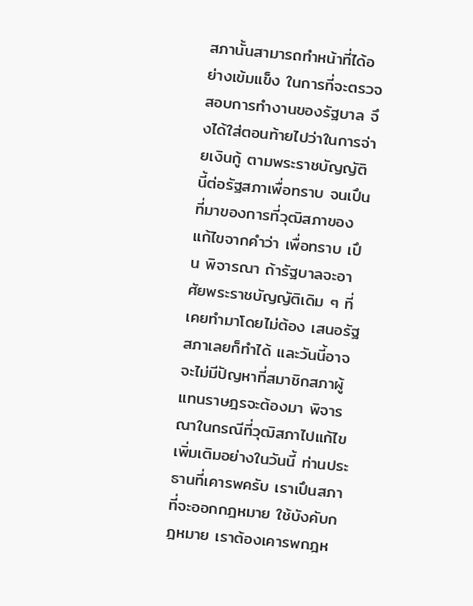สภานั้นสามารถทําหน้าที่ได้อย่างเข้มแข็ง ในการที่จะตรวจสอบการทํางานของรัฐบาล จึงได้ใส่ตอนท้ายไปว่าในการจ่ายเงินกู้ ตามพระราชบัญญัตินี้ต่อรัฐสภาเพื่อทราบ จนเปึนที่มาของการที่วุฒิสภาของแก้ไขจากคําว่า เพื่อทราบ เปึน พิจารณา ถ้ารัฐบาลจะอาศัยพระราชบัญญัติเดิม ๆ ที่เคยทํามาโดยไม่ต้อง เสนอรัฐสภาเลยก็ทําได้ และวันนี้อาจจะไม่มีปัญหาที่สมาชิกสภาผู้แทนราษฎรจะต้องมา พิจารณาในกรณีที่วุฒิสภาไปแก้ไขเพิ่มเติมอย่างในวันนี้ ท่านประธานที่เคารพครับ เราเปึนสภาที่จะออกกฎหมาย ใช้บังคับกฎหมาย เราต้องเคารพกฎห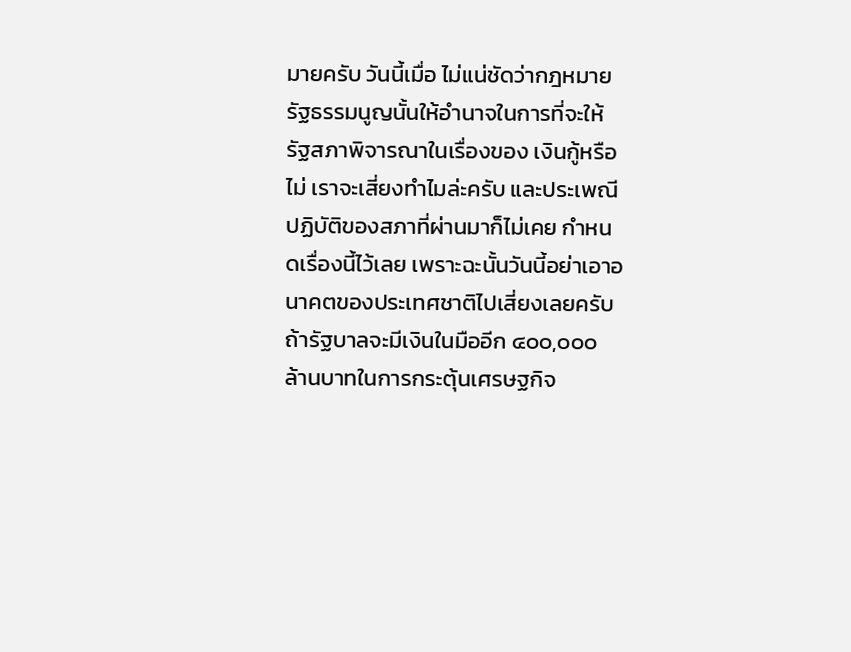มายครับ วันนี้เมื่อ ไม่แน่ชัดว่ากฎหมายรัฐธรรมนูญนั้นให้อํานาจในการที่จะให้รัฐสภาพิจารณาในเรื่องของ เงินกู้หรือไม่ เราจะเสี่ยงทําไมล่ะครับ และประเพณีปฏิบัติของสภาที่ผ่านมาก็ไม่เคย กําหนดเรื่องนี้ไว้เลย เพราะฉะนั้นวันนี้อย่าเอาอนาคตของประเทศชาติไปเสี่ยงเลยครับ ถ้ารัฐบาลจะมีเงินในมืออีก ๔๐๐,๐๐๐ ล้านบาทในการกระตุ้นเศรษฐกิจ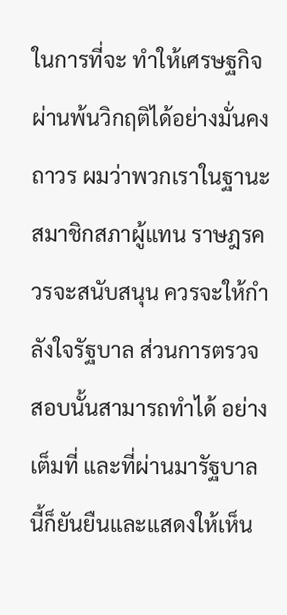ในการที่จะ ทําให้เศรษฐกิจผ่านพ้นวิกฤติได้อย่างมั่นคงถาวร ผมว่าพวกเราในฐานะสมาชิกสภาผู้แทน ราษฎรควรจะสนับสนุน ควรจะให้กําลังใจรัฐบาล ส่วนการตรวจสอบนั้นสามารถทําได้ อย่างเต็มที่ และที่ผ่านมารัฐบาลนี้ก็ยันยืนและแสดงให้เห็น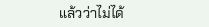แล้วว่าไม่ได้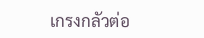เกรงกลัวต่อ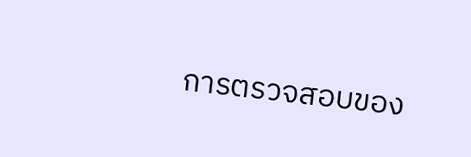การตรวจสอบของ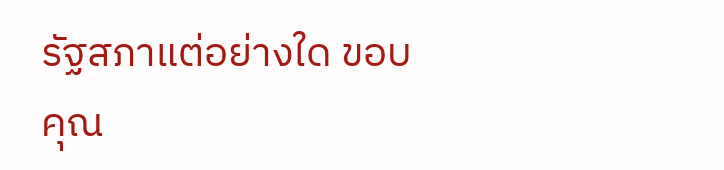รัฐสภาแต่อย่างใด ขอบคุณ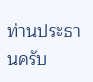ท่านประธานครับ